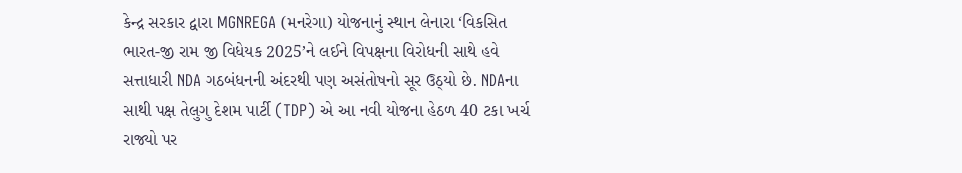કેન્દ્ર સરકાર દ્વારા MGNREGA (મનરેગા) યોજનાનું સ્થાન લેનારા ‘વિકસિત ભારત-જી રામ જી વિધેયક 2025’ને લઈને વિપક્ષના વિરોધની સાથે હવે સત્તાધારી NDA ગઠબંધનની અંદરથી પણ અસંતોષનો સૂર ઉઠ્યો છે. NDAના સાથી પક્ષ તેલુગુ દેશમ પાર્ટી (TDP) એ આ નવી યોજના હેઠળ 40 ટકા ખર્ચ રાજ્યો પર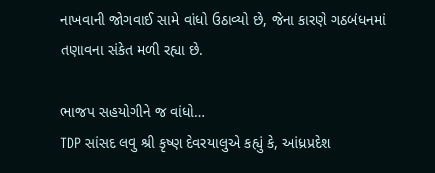નાખવાની જોગવાઈ સામે વાંધો ઉઠાવ્યો છે, જેના કારણે ગઠબંધનમાં તણાવના સંકેત મળી રહ્યા છે.

ભાજપ સહયોગીને જ વાંધો…
TDP સાંસદ લવુ શ્રી કૃષ્ણ દેવરયાલુએ કહ્યું કે, આંધ્રપ્રદેશ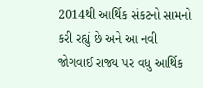2014થી આર્થિક સંકટનો સામનો કરી રહ્યું છે અને આ નવી જોગવાઈ રાજ્ય પર વધુ આર્થિક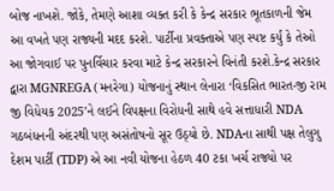બોજ નાખશે. જોકે, તેમણે આશા વ્યક્ત કરી કે કેન્દ્ર સરકાર ભૂતકાળની જેમ આ વખતે પણ રાજ્યની મદદ કરશે. પાર્ટીના પ્રવક્તાએ પણ સ્પષ્ટ કર્યું કે તેઓ આ જોગવાઈ પર પુનર્વિચાર કરવા માટે કેન્દ્ર સરકારને વિનંતી કરશે.કેન્દ્ર સરકાર દ્વારા MGNREGA (મનરેગા) યોજનાનું સ્થાન લેનારા ‘વિકસિત ભારત-જી રામ જી વિધેયક 2025’ને લઈને વિપક્ષના વિરોધની સાથે હવે સત્તાધારી NDA ગઠબંધનની અંદરથી પણ અસંતોષનો સૂર ઉઠ્યો છે. NDAના સાથી પક્ષ તેલુગુ દેશમ પાર્ટી (TDP) એ આ નવી યોજના હેઠળ 40 ટકા ખર્ચ રાજ્યો પર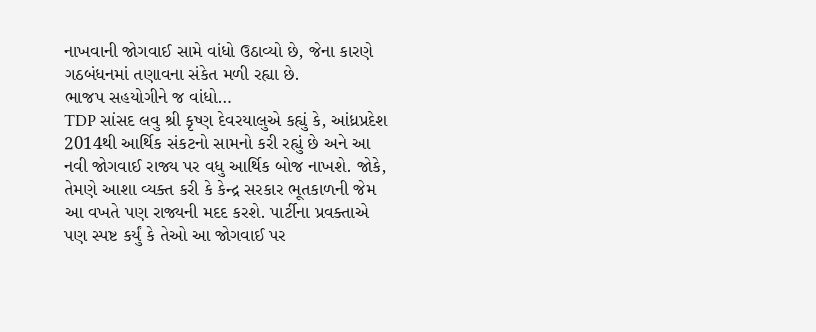નાખવાની જોગવાઈ સામે વાંધો ઉઠાવ્યો છે, જેના કારણે ગઠબંધનમાં તણાવના સંકેત મળી રહ્યા છે.
ભાજપ સહયોગીને જ વાંધો…
TDP સાંસદ લવુ શ્રી કૃષ્ણ દેવરયાલુએ કહ્યું કે, આંધ્રપ્રદેશ 2014થી આર્થિક સંકટનો સામનો કરી રહ્યું છે અને આ નવી જોગવાઈ રાજ્ય પર વધુ આર્થિક બોજ નાખશે. જોકે, તેમણે આશા વ્યક્ત કરી કે કેન્દ્ર સરકાર ભૂતકાળની જેમ આ વખતે પણ રાજ્યની મદદ કરશે. પાર્ટીના પ્રવક્તાએ પણ સ્પષ્ટ કર્યું કે તેઓ આ જોગવાઈ પર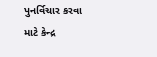પુનર્વિચાર કરવા માટે કેન્દ્ર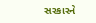સરકારને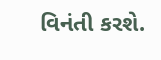વિનંતી કરશે.